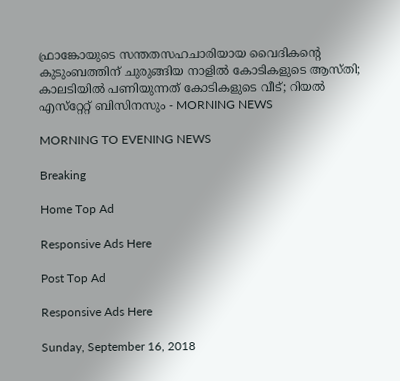ഫ്രാങ്കോയുടെ സന്തതസഹചാരിയായ വൈദികന്റെ കുടുംബത്തിന് ചുരുങ്ങിയ നാളില്‍ കോടികളുടെ ആസ്തി; കാലടിയില്‍ പണിയുന്നത് കോടികളുടെ വീട്; റിയല്‍ എസ്‌റ്റേറ്റ് ബിസിനസും - MORNING NEWS

MORNING TO EVENING NEWS

Breaking

Home Top Ad

Responsive Ads Here

Post Top Ad

Responsive Ads Here

Sunday, September 16, 2018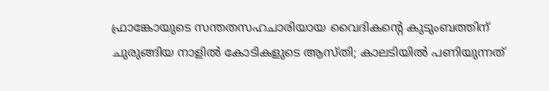ഫ്രാങ്കോയുടെ സന്തതസഹചാരിയായ വൈദികന്റെ കുടുംബത്തിന് ചുരുങ്ങിയ നാളില്‍ കോടികളുടെ ആസ്തി; കാലടിയില്‍ പണിയുന്നത്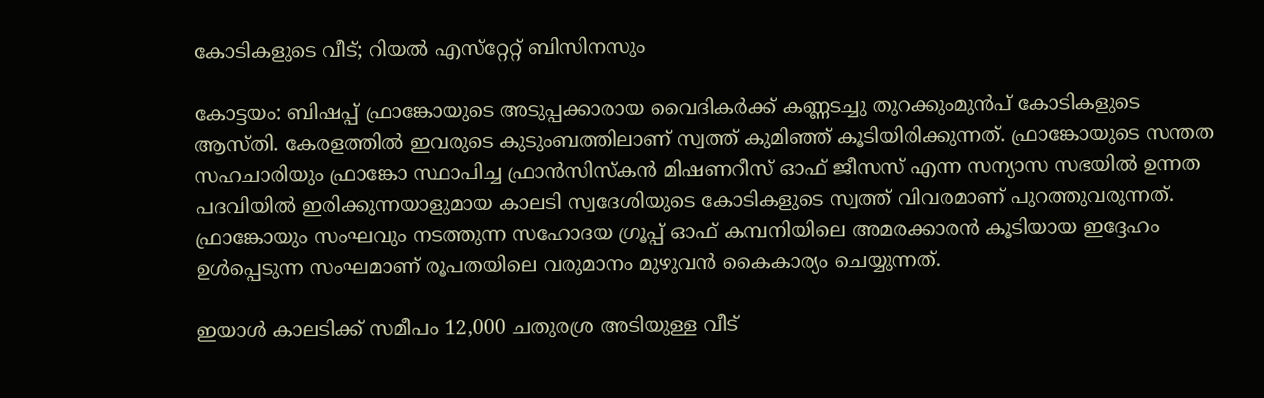കോടികളുടെ വീട്; റിയല്‍ എസ്‌റ്റേറ്റ് ബിസിനസും

കോട്ടയം: ബിഷപ്പ് ഫ്രാങ്കോയുടെ അടുപ്പക്കാരായ വൈദികര്‍ക്ക് കണ്ണടച്ചു തുറക്കുംമുന്‍പ് കോടികളുടെ ആസ്തി. കേരളത്തില്‍ ഇവരുടെ കുടുംബത്തിലാണ് സ്വത്ത് കുമിഞ്ഞ് കൂടിയിരിക്കുന്നത്. ഫ്രാങ്കോയുടെ സന്തത സഹചാരിയും ഫ്രാങ്കോ സ്ഥാപിച്ച ഫ്രാന്‍സിസ്‌കന്‍ മിഷണറീസ് ഓഫ് ജീസസ് എന്ന സന്യാസ സഭയില്‍ ഉന്നത പദവിയില്‍ ഇരിക്കുന്നയാളുമായ കാലടി സ്വദേശിയുടെ കോടികളുടെ സ്വത്ത് വിവരമാണ് പുറത്തുവരുന്നത്. ഫ്രാങ്കോയും സംഘവും നടത്തുന്ന സഹോദയ ഗ്രൂപ്പ് ഓഫ് കമ്പനിയിലെ അമരക്കാരന്‍ കൂടിയായ ഇദ്ദേഹം ഉള്‍പ്പെടുന്ന സംഘമാണ് രൂപതയിലെ വരുമാനം മുഴുവന്‍ കൈകാര്യം ചെയ്യുന്നത്.

ഇയാള്‍ കാലടിക്ക് സമീപം 12,000 ചതുരശ്ര അടിയുള്ള വീട്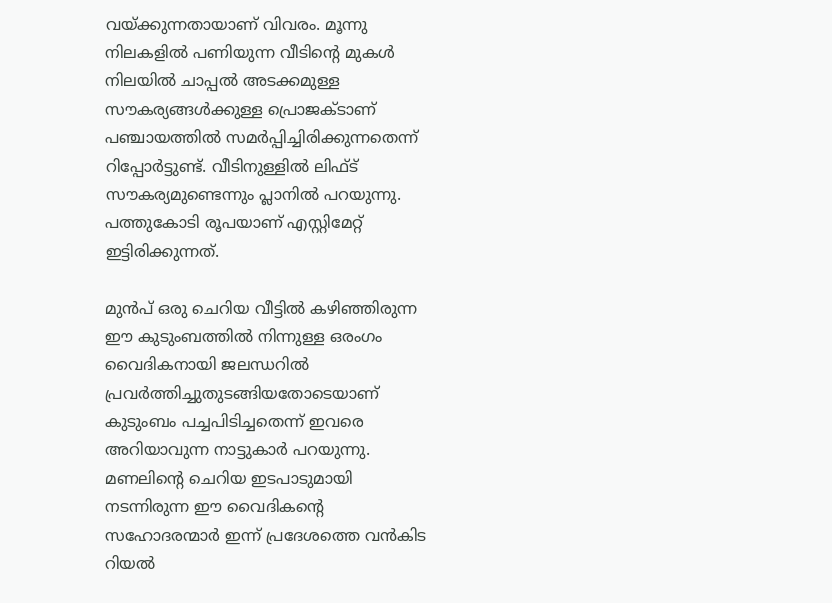വയ്ക്കുന്നതായാണ് വിവരം. മൂന്നു നിലകളില്‍ പണിയുന്ന വീടിന്റെ മുകള്‍ നിലയില്‍ ചാപ്പല്‍ അടക്കമുള്ള സൗകര്യങ്ങള്‍ക്കുള്ള പ്രൊജക്ടാണ് പഞ്ചായത്തില്‍ സമര്‍പ്പിച്ചിരിക്കുന്നതെന്ന് റിപ്പോര്‍ട്ടുണ്ട്. വീടിനുള്ളില്‍ ലിഫ്ട് സൗകര്യമുണ്ടെന്നും പ്ലാനില്‍ പറയുന്നു. പത്തുകോടി രൂപയാണ് എസ്റ്റിമേറ്റ് ഇട്ടിരിക്കുന്നത്.

മുന്‍പ് ഒരു ചെറിയ വീട്ടില്‍ കഴിഞ്ഞിരുന്ന ഈ കുടുംബത്തില്‍ നിന്നുള്ള ഒരംഗം വൈദികനായി ജലന്ധറില്‍ പ്രവര്‍ത്തിച്ചുതുടങ്ങിയതോടെയാണ് കുടുംബം പച്ചപിടിച്ചതെന്ന് ഇവരെ അറിയാവുന്ന നാട്ടുകാര്‍ പറയുന്നു. മണലിന്റെ ചെറിയ ഇടപാടുമായി നടന്നിരുന്ന ഈ വൈദികന്റെ സഹോദരന്മാര്‍ ഇന്ന് പ്രദേശത്തെ വന്‍കിട റിയല്‍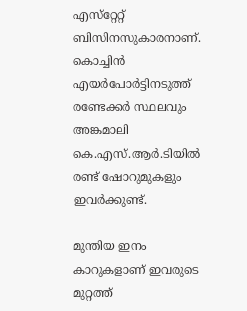എസ്‌റ്റേറ്റ് ബിസിനസുകാരനാണ്. കൊച്ചിന്‍ എയര്‍പോര്‍ട്ടിനടുത്ത് രണ്ടേക്കര്‍ സ്ഥലവും അങ്കമാലി കെ.എസ്.ആര്‍.ടിയില്‍ രണ്ട് ഷോറുമുകളും ഇവര്‍ക്കുണ്ട്.

മുന്തിയ ഇനം കാറുകളാണ് ഇവരുടെ മുറ്റത്ത്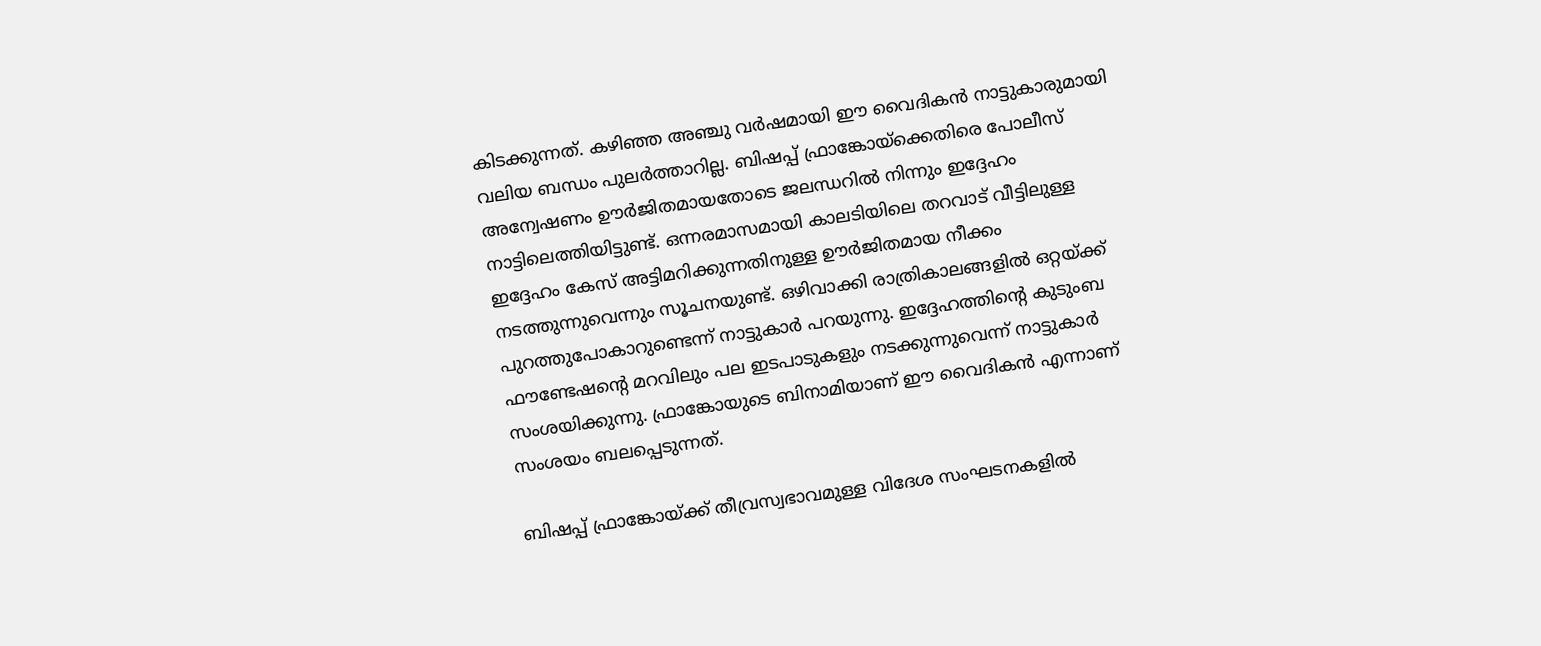കിടക്കുന്നത്. കഴിഞ്ഞ അഞ്ചു വര്‍ഷമായി ഈ വൈദികന്‍ നാട്ടുകാരുമായി വലിയ ബന്ധം പുലര്‍ത്താറില്ല. ബിഷപ്പ് ഫ്രാങ്കോയ്‌ക്കെതിരെ പോലീസ് അന്വേഷണം ഊര്‍ജിതമായതോടെ ജലന്ധറില്‍ നിന്നും ഇദ്ദേഹം നാട്ടിലെത്തിയിട്ടുണ്ട്. ഒന്നരമാസമായി കാലടിയിലെ തറവാട് വീട്ടിലുള്ള ഇദ്ദേഹം കേസ് അട്ടിമറിക്കുന്നതിനുള്ള ഊര്‍ജിതമായ നീക്കം നടത്തുന്നുവെന്നും സൂചനയുണ്ട്. ഒഴിവാക്കി രാത്രികാലങ്ങളില്‍ ഒറ്റയ്ക്ക് പുറത്തുപോകാറുണ്ടെന്ന് നാട്ടുകാര്‍ പറയുന്നു. ഇദ്ദേഹത്തിന്റെ കുടുംബ ഫൗണ്ടേഷന്റെ മറവിലും പല ഇടപാടുകളും നടക്കുന്നുവെന്ന് നാട്ടുകാര്‍ സംശയിക്കുന്നു. ഫ്രാങ്കോയുടെ ബിനാമിയാണ് ഈ വൈദികന്‍ എന്നാണ് സംശയം ബലപ്പെടുന്നത്.

ബിഷപ്പ് ഫ്രാങ്കോയ്ക്ക് തീവ്രസ്വഭാവമുള്ള വിദേശ സംഘടനകളില്‍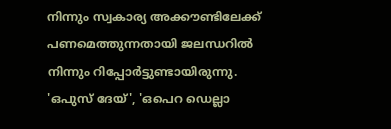നിന്നും സ്വകാര്യ അക്കൗണ്ടിലേക്ക് പണമെത്തുന്നതായി ജലന്ധറില്‍ നിന്നും റിപ്പോര്‍ട്ടുണ്ടായിരുന്നു. 'ഒപുസ് ദേയ്', 'ഒപെറ ഡെല്ലാ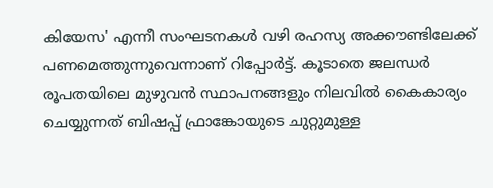കിയേസ' എന്നീ സംഘടനകള്‍ വഴി രഹസ്യ അക്കൗണ്ടിലേക്ക് പണമെത്തുന്നുവെന്നാണ് റിപ്പോര്‍ട്ട്. കൂടാതെ ജലന്ധര്‍ രൂപതയിലെ മുഴുവന്‍ സ്ഥാപനങ്ങളും നിലവില്‍ കൈകാര്യം ചെയ്യുന്നത് ബിഷപ്പ് ഫ്രാങ്കോയുടെ ചുറ്റുമുള്ള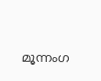മൂന്നംഗ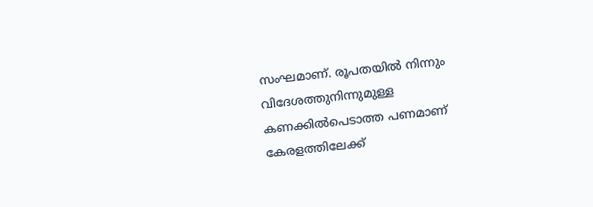സംഘമാണ്. രൂപതയില്‍ നിന്നും വിദേശത്തുനിന്നുമുള്ള കണക്കില്‍പെടാത്ത പണമാണ് കേരളത്തിലേക്ക്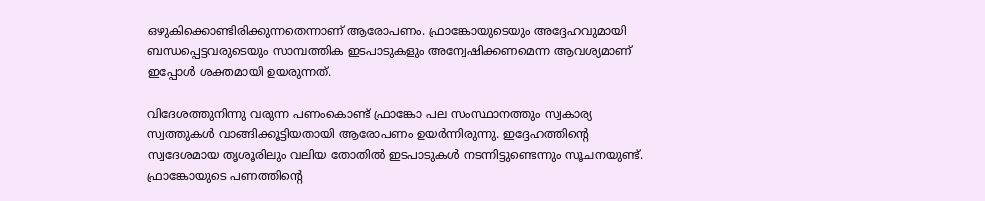ഒഴുകിക്കൊണ്ടിരിക്കുന്നതെന്നാണ് ആരോപണം. ഫ്രാങ്കോയുടെയും അദ്ദേഹവുമായി ബന്ധപ്പെട്ടവരുടെയും സാമ്പത്തിക ഇടപാടുകളും അന്വേഷിക്കണമെന്ന ആവശ്യമാണ് ഇപ്പോള്‍ ശക്തമായി ഉയരുന്നത്.

വിദേശത്തുനിന്നു വരുന്ന പണംകൊണ്ട് ഫ്രാങ്കോ പല സംസ്ഥാനത്തും സ്വകാര്യ സ്വത്തുകള്‍ വാങ്ങിക്കൂട്ടിയതായി ആരോപണം ഉയര്‍ന്നിരുന്നു. ഇദ്ദേഹത്തിന്റെ സ്വദേശമായ തൃശൂരിലും വലിയ തോതില്‍ ഇടപാടുകള്‍ നടന്നിട്ടുണ്ടെന്നും സൂചനയുണ്ട്. ഫ്രാങ്കോയുടെ പണത്തിന്റെ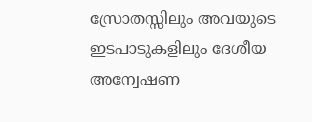സ്രോതസ്സിലും അവയുടെ ഇടപാടുകളിലും ദേശീയ അന്വേഷണ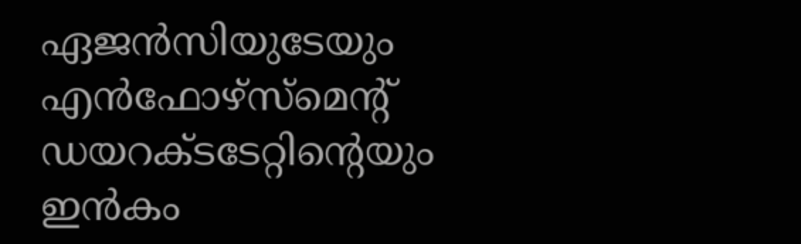ഏജന്‍സിയുടേയും എന്‍ഫോഴ്‌സ്‌മെന്റ് ഡയറക്ടടേറ്റിന്റെയും ഇന്‍കം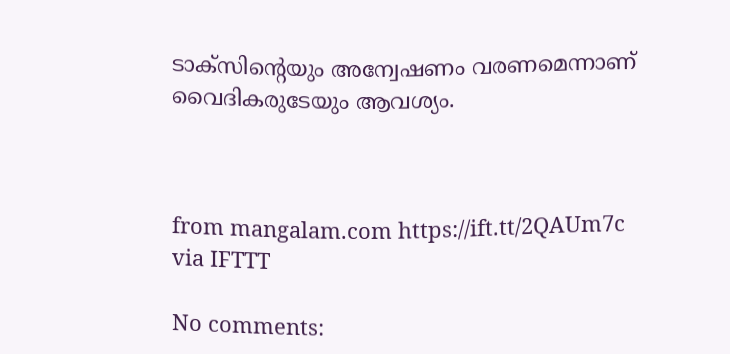ടാക്‌സിന്റെയും അന്വേഷണം വരണമെന്നാണ് വൈദികരുടേയും ആവശ്യം.



from mangalam.com https://ift.tt/2QAUm7c
via IFTTT

No comments: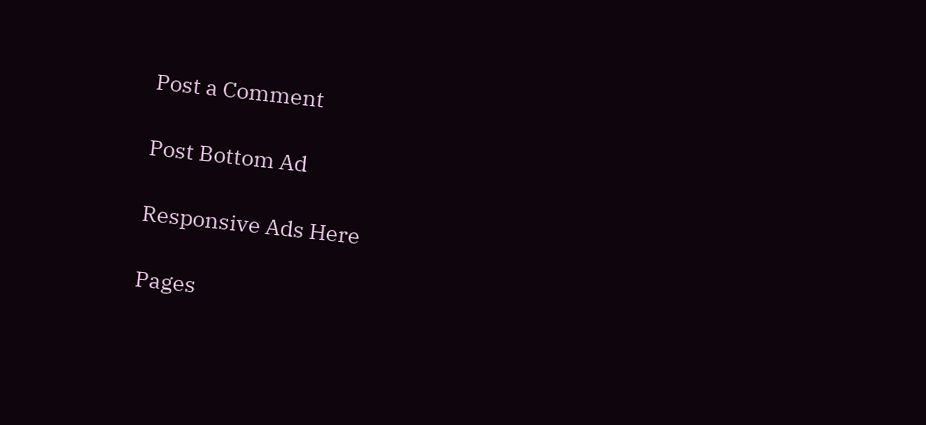Post a Comment

Post Bottom Ad

Responsive Ads Here

Pages